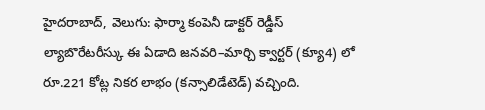హైదరాబాద్, వెలుగు: ఫార్మా కంపెనీ డాక్టర్ రెడ్డీస్ ల్యాబొరేటరీస్కు ఈ ఏడాది జనవరి–మార్చి క్వార్టర్ (క్యూ4) లో రూ.221 కోట్ల నికర లాభం (కన్సాలిడేటెడ్) వచ్చింది.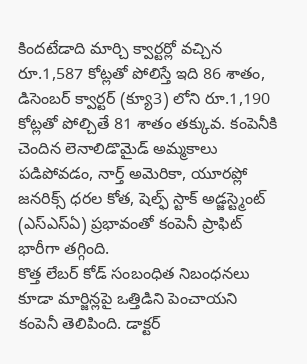కిందటేడాది మార్చి క్వార్టర్లో వచ్చిన రూ.1,587 కోట్లతో పోలిస్తే ఇది 86 శాతం, డిసెంబర్ క్వార్టర్ (క్యూ3) లోని రూ.1,190 కోట్లతో పోల్చితే 81 శాతం తక్కువ. కంపెనీకి చెందిన లెనాలిడొమైడ్ అమ్మకాలు పడిపోవడం, నార్త్ అమెరికా, యూరప్లో జనరిక్స్ ధరల కోత, షెల్ఫ్ స్టాక్ అడ్జస్ట్మెంట్ (ఎస్ఎస్ఏ) ప్రభావంతో కంపెనీ ప్రాఫిట్ భారీగా తగ్గింది.
కొత్త లేబర్ కోడ్ సంబంధిత నిబంధనలు కూడా మార్జిన్లపై ఒత్తిడిని పెంచాయని కంపెనీ తెలిపింది. డాక్టర్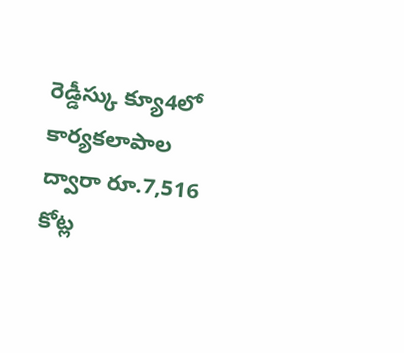రెడ్డీస్కు క్యూ4లో కార్యకలాపాల ద్వారా రూ.7,516 కోట్ల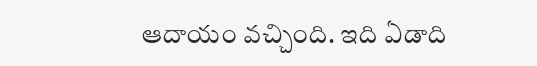ఆదాయం వచ్చింది. ఇది ఏడాది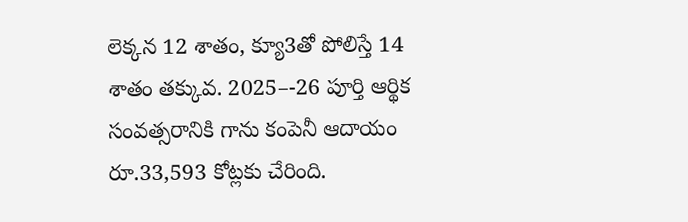లెక్కన 12 శాతం, క్యూ3తో పోలిస్తే 14 శాతం తక్కువ. 2025–-26 పూర్తి ఆర్థిక సంవత్సరానికి గాను కంపెనీ ఆదాయం రూ.33,593 కోట్లకు చేరింది.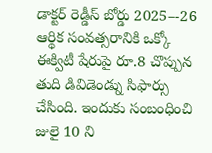డాక్టర్ రెడ్డీస్ బోర్డు 2025–-26 ఆర్థిక సంవత్సరానికి ఒక్కో ఈక్విటీ షేరుపై రూ.8 చొప్పున తుది డివిడెండ్ను సిఫార్సు చేసింది. ఇందుకు సంబంధించి జులై 10 ని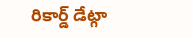రికార్డ్ డేట్గా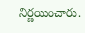నిర్ణయించారు.